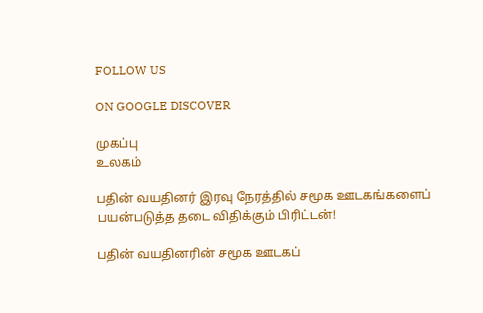FOLLOW US

ON GOOGLE DISCOVER

முகப்பு
உலகம்

பதின் வயதினர் இரவு நேரத்தில் சமூக ஊடகங்களைப் பயன்படுத்த தடை விதிக்கும் பிரிட்டன்!

பதின் வயதினரின் சமூக ஊடகப்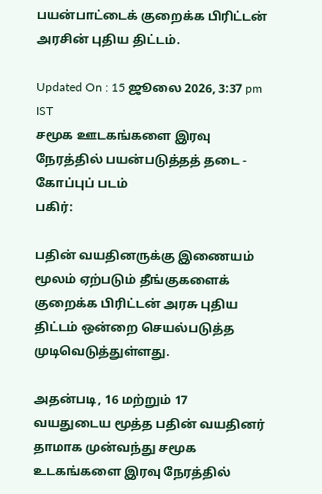பயன்பாட்டைக் குறைக்க பிரிட்டன் அரசின் புதிய திட்டம்.

Updated On : 15 ஜூலை 2026, 3:37 pm IST
சமூக ஊடகங்களை இரவு நேரத்தில் பயன்படுத்தத் தடை - கோப்புப் படம்
பகிர்:

பதின் வயதினருக்கு இணையம் மூலம் ஏற்படும் தீங்குகளைக் குறைக்க பிரிட்டன் அரசு புதிய திட்டம் ஒன்றை செயல்படுத்த முடிவெடுத்துள்ளது.

அதன்படி, 16 மற்றும் 17 வயதுடைய மூத்த பதின் வயதினர் தாமாக முன்வந்து சமூக உடகங்களை இரவு நேரத்தில்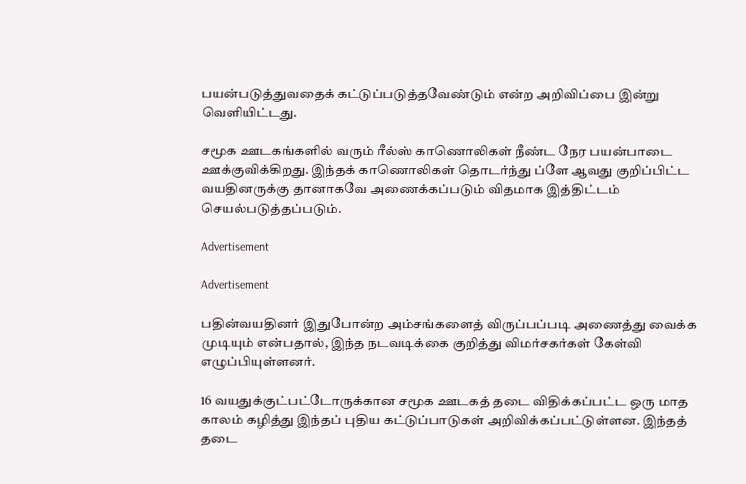பயன்படுத்துவதைக் கட்டுப்படுத்தவேண்டும் என்ற அறிவிப்பை இன்று வெளியிட்டது.

சமூக ஊடகங்களில் வரும் ரீல்ஸ் காணொலிகள் நீண்ட நேர பயன்பாடை ஊக்குவிக்கிறது. இந்தக் காணொலிகள் தொடர்ந்து ப்ளே ஆவது குறிப்பிட்ட வயதினருக்கு தானாகவே அணைக்கப்படும் விதமாக இத்திட்டம் செயல்படுத்தப்படும்.

Advertisement

Advertisement

பதின்வயதினர் இதுபோன்ற அம்சங்களைத் விருப்பப்படி அணைத்து வைக்க முடியும் என்பதால், இந்த நடவடிக்கை குறித்து விமர்சகர்கள் கேள்வி எழுப்பியுள்ளனர்.

16 வயதுக்குட்பட்டோருக்கான சமூக ஊடகத் தடை விதிக்கப்பட்ட ஒரு மாத காலம் கழித்து இந்தப் புதிய கட்டுப்பாடுகள் அறிவிக்கப்பட்டுள்ளன. இந்தத் தடை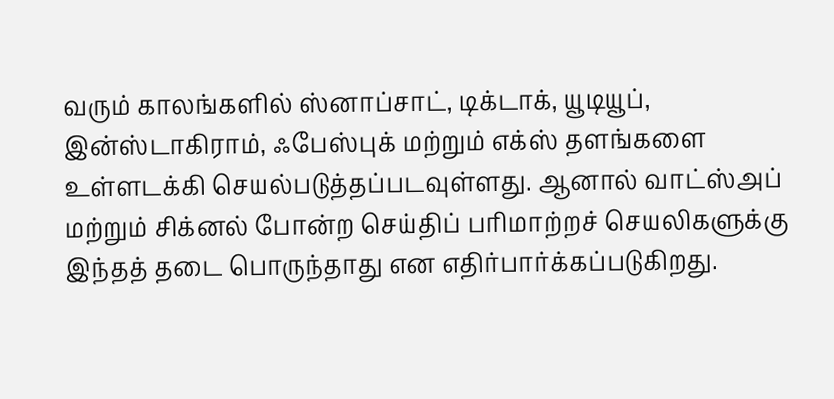வரும் காலங்களில் ஸ்னாப்சாட், டிக்டாக், யூடியூப், இன்ஸ்டாகிராம், ஃபேஸ்புக் மற்றும் எக்ஸ் தளங்களை உள்ளடக்கி செயல்படுத்தப்படவுள்ளது. ஆனால் வாட்ஸ்அப் மற்றும் சிக்னல் போன்ற செய்திப் பரிமாற்றச் செயலிகளுக்கு இந்தத் தடை பொருந்தாது என எதிர்பார்க்கப்படுகிறது.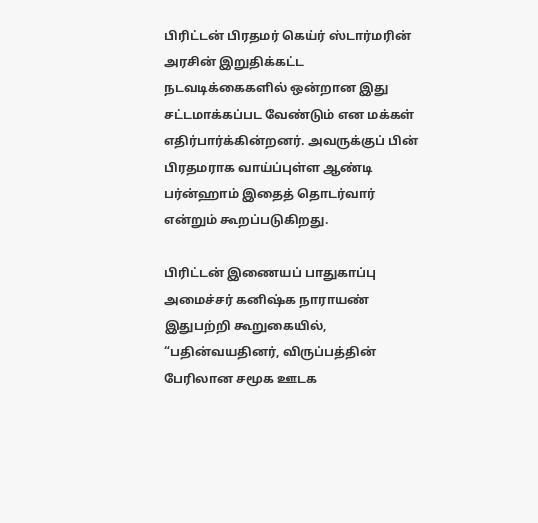பிரிட்டன் பிரதமர் கெய்ர் ஸ்டார்மரின் அரசின் இறுதிக்கட்ட நடவடிக்கைகளில் ஒன்றான இது சட்டமாக்கப்பட வேண்டும் என மக்கள் எதிர்பார்க்கின்றனர். அவருக்குப் பின் பிரதமராக வாய்ப்புள்ள ஆண்டி பர்ன்ஹாம் இதைத் தொடர்வார் என்றும் கூறப்படுகிறது.

பிரிட்டன் இணையப் பாதுகாப்பு அமைச்சர் கனிஷ்க நாராயண் இதுபற்றி கூறுகையில், “பதின்வயதினர், விருப்பத்தின் பேரிலான சமூக ஊடக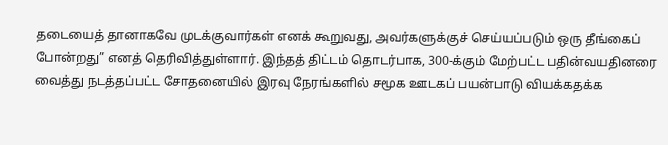தடையைத் தானாகவே முடக்குவார்கள் எனக் கூறுவது, அவர்களுக்குச் செய்யப்படும் ஒரு தீங்கைப் போன்றது” எனத் தெரிவித்துள்ளார். இந்தத் திட்டம் தொடர்பாக, 300-க்கும் மேற்பட்ட பதின்வயதினரை வைத்து நடத்தப்பட்ட சோதனையில் இரவு நேரங்களில் சமூக ஊடகப் பயன்பாடு வியக்கதக்க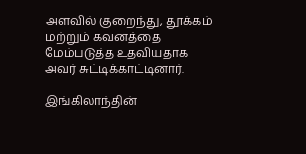அளவில் குறைந்து, தூக்கம் மற்றும் கவனத்தை மேம்படுத்த உதவியதாக அவர் சுட்டிக்காட்டினார்.

இங்கிலாந்தின்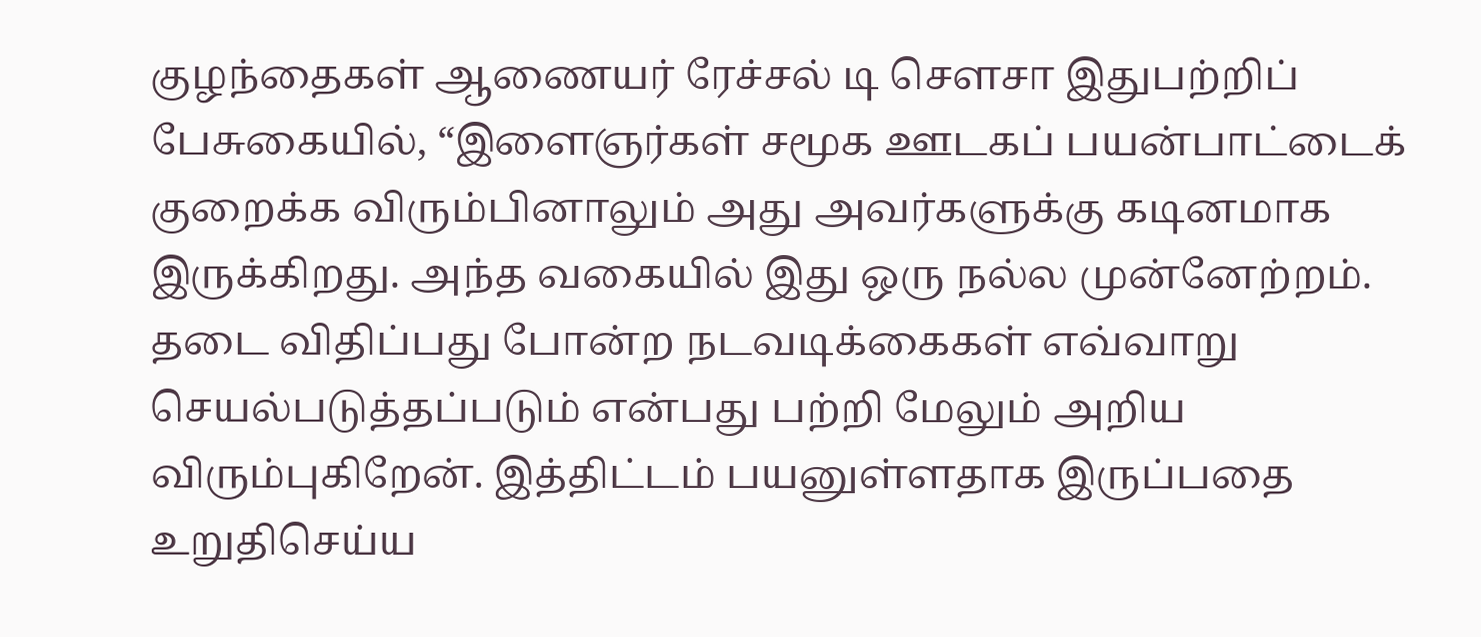குழந்தைகள் ஆணையர் ரேச்சல் டி சௌசா இதுபற்றிப் பேசுகையில், “இளைஞர்கள் சமூக ஊடகப் பயன்பாட்டைக் குறைக்க விரும்பினாலும் அது அவர்களுக்கு கடினமாக இருக்கிறது. அந்த வகையில் இது ஒரு நல்ல முன்னேற்றம். தடை விதிப்பது போன்ற நடவடிக்கைகள் எவ்வாறு செயல்படுத்தப்படும் என்பது பற்றி மேலும் அறிய விரும்புகிறேன். இத்திட்டம் பயனுள்ளதாக இருப்பதை உறுதிசெய்ய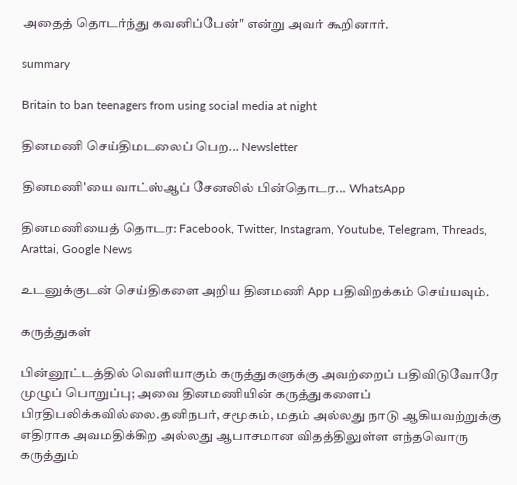அதைத் தொடர்ந்து கவனிப்பேன்" என்று அவர் கூறினார்.

summary

Britain to ban teenagers from using social media at night

தினமணி செய்திமடலைப் பெற... Newsletter

தினமணி'யை வாட்ஸ்ஆப் சேனலில் பின்தொடர... WhatsApp

தினமணியைத் தொடர: Facebook, Twitter, Instagram, Youtube, Telegram, Threads, Arattai, Google News

உடனுக்குடன் செய்திகளை அறிய தினமணி App பதிவிறக்கம் செய்யவும்.

கருத்துகள்

பின்னூட்டத்தில் வெளியாகும் கருத்துகளுக்கு அவற்றைப் பதிவிடுவோரே முழுப் பொறுப்பு; அவை தினமணியின் கருத்துகளைப் பிரதிபலிக்கவில்லை.தனிநபர், சமூகம், மதம் அல்லது நாடு ஆகியவற்றுக்கு எதிராக அவமதிக்கிற அல்லது ஆபாசமான விதத்திலுள்ள எந்தவொரு கருத்தும்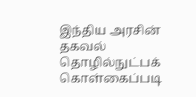இந்திய அரசின் தகவல் தொழில்நுட்பக் கொள்கைப்படி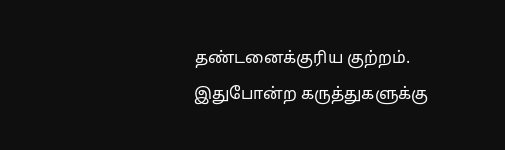தண்டனைக்குரிய குற்றம். இதுபோன்ற கருத்துகளுக்கு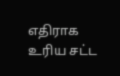எதிராக உரிய சட்ட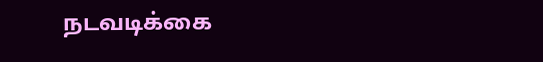நடவடிக்கை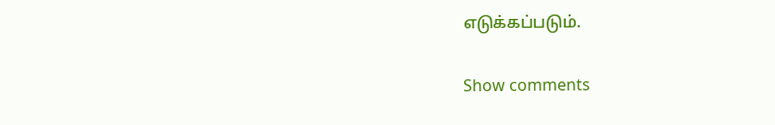எடுக்கப்படும்.

Show comments